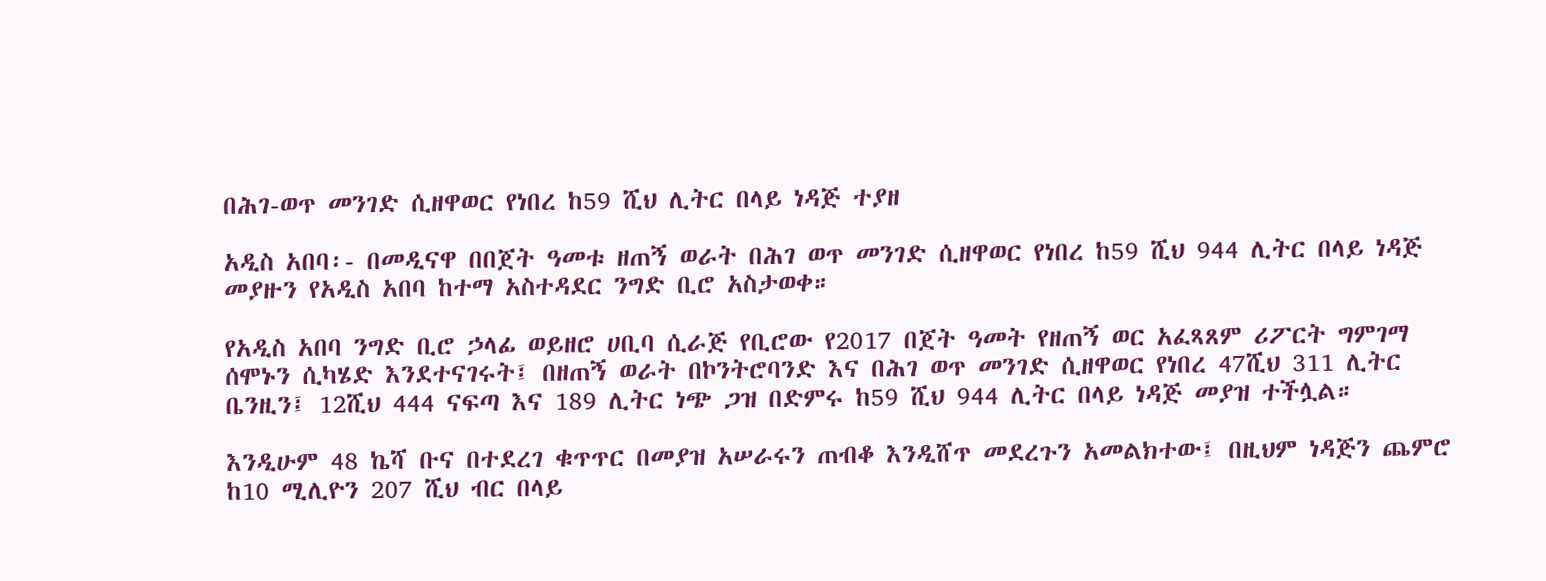በሕገ-ወጥ መንገድ ሲዘዋወር የነበረ ከ59 ሺህ ሊትር በላይ ነዳጅ ተያዘ

አዲስ አበባ፡- በመዲናዋ በበጀት ዓመቱ ዘጠኝ ወራት በሕገ ወጥ መንገድ ሲዘዋወር የነበረ ከ59 ሺህ 944 ሊትር በላይ ነዳጅ መያዙን የአዲስ አበባ ከተማ አስተዳደር ንግድ ቢሮ አስታወቀ።

የአዲስ አበባ ንግድ ቢሮ ኃላፊ ወይዘሮ ሀቢባ ሲራጅ የቢሮው የ2017 በጀት ዓመት የዘጠኝ ወር አፈጻጸም ሪፖርት ግምገማ ሰሞኑን ሲካሄድ እንደተናገሩት፤ በዘጠኝ ወራት በኮንትሮባንድ እና በሕገ ወጥ መንገድ ሲዘዋወር የነበረ 47ሺህ 311 ሊትር ቤንዚን፤ 12ሺህ 444 ናፍጣ እና 189 ሊትር ነጭ ጋዝ በድምሩ ከ59 ሺህ 944 ሊትር በላይ ነዳጅ መያዝ ተችሏል።

እንዲሁም 48 ኬሻ ቡና በተደረገ ቁጥጥር በመያዝ አሠራሩን ጠብቆ እንዲሸጥ መደረጉን አመልክተው፤ በዚህም ነዳጅን ጨምሮ ከ10 ሚሊዮን 207 ሺህ ብር በላይ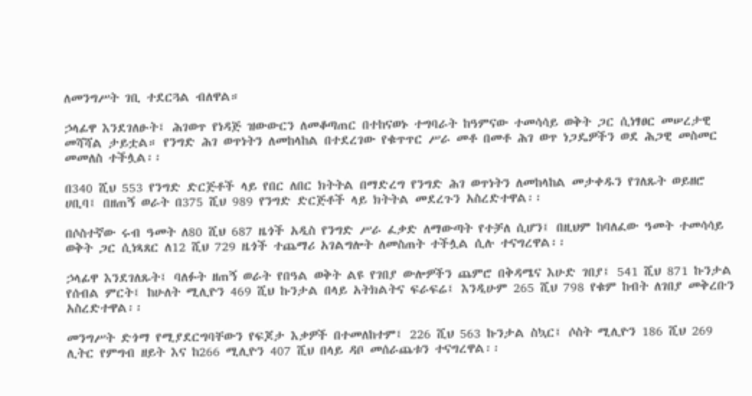ለመንግሥት ገቢ ተደርጓል ብለዋል።

ኃላፊዋ እንደገለፁት፤ ሕገወጥ የነዳጅ ዝውውርን ለመቆጣጠር በተከናወኑ ተግባራት ከዓምናው ተመሳሳይ ወቅት ጋር ሲነፃፀር መሠረታዊ መሻሻል ታይቷል። የንግድ ሕገ ወጥነትን ለመከላከል በተደረገው የቁጥጥር ሥራ መቶ በመቶ ሕገ ወጥ ነጋዴዎችን ወደ ሕጋዊ መስመር መመለስ ተችሏል፡፡

በ340 ሺህ 553 የንግድ ድርጅቶች ላይ የበር ለበር ክትትል በማድረግ የንግድ ሕገ ወጥነትን ለመከላከል መታቀዱን የገለጹት ወይዘሮ ሀቢባ፤ በዘጠኝ ወራት በ375 ሺህ 989 የንግድ ድርጅቶች ላይ ክትትል መደረጉን አስረድተዋል፡፡

በሶስተኛው ሩብ ዓመት ለ80 ሺህ 687 ዜጎች አዲስ የንግድ ሥራ ፈቃድ ለማውጣት የተቻለ ሲሆን፤ በዚህም ከባለፈው ዓመት ተመሳሳይ ወቅት ጋር ሲነጻጸር ለ12 ሺህ 729 ዜጎች ተጨማሪ አገልግሎት ለመስጠት ተችሏል ሲሉ ተናግረዋል፡፡

ኃላፊዋ እንደገለጹት፤ ባለፉት ዘጠኝ ወራት የበዓል ወቅት ልዩ የገበያ ውሎዎችን ጨምሮ በቅዳሜና እሁድ ገበያ፤ 541 ሺህ 871 ኩንታል የሰብል ምርት፤ ከሁለት ሚሊዮን 469 ሺህ ኩንታል በላይ አትክልትና ፍራፍሬ፤ እንዲሁም 265 ሺህ 798 የቁም ከብት ለገበያ መቅረቡን አስረድተዋል፡፡

መንግሥት ድጎማ የሚያደርግባቸውን የፍጆታ እቃዎች በተመለከተም፤ 226 ሺህ 563 ኩንታል ስኳር፤ ሶስት ሚሊዮን 186 ሺህ 269 ሊትር የምግብ ዘይት እና ከ266 ሚሊዮን 407 ሺህ በላይ ዳቦ መሰራጨቱን ተናግረዋል፡፡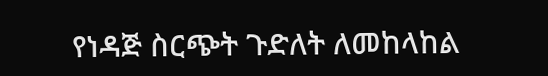የነዳጅ ስርጭት ጉድለት ለመከላከል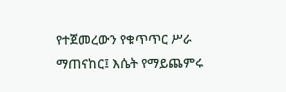የተጀመረውን የቁጥጥር ሥራ ማጠናከር፤ እሴት የማይጨምሩ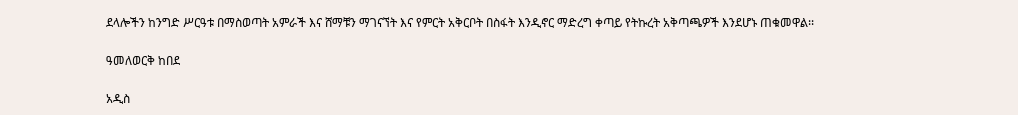ደላሎችን ከንግድ ሥርዓቱ በማስወጣት አምራች እና ሸማቹን ማገናኘት እና የምርት አቅርቦት በስፋት እንዲኖር ማድረግ ቀጣይ የትኩረት አቅጣጫዎች እንደሆኑ ጠቁመዋል፡፡

ዓመለወርቅ ከበደ

አዲስ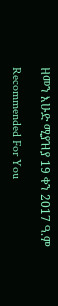ዘመን እሁድ ሚያዝያ 19 ቀን 2017 ዓ.ም

Recommended For You